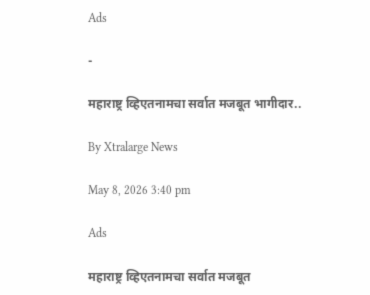Ads

-

महाराष्ट्र व्हिएतनामचा सर्वात मजबूत भागीदार..

By Xtralarge News

May 8, 2026 3:40 pm

Ads

महाराष्ट्र व्हिएतनामचा सर्वात मजबूत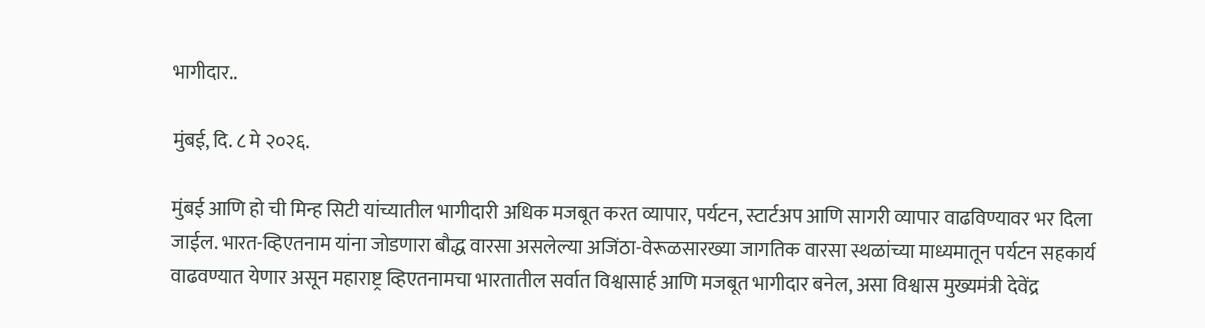भागीदार..

मुंबई, दि. ८ मे २०२६.

मुंबई आणि हो ची मिन्ह सिटी यांच्यातील भागीदारी अधिक मजबूत करत व्यापार, पर्यटन, स्टार्टअप आणि सागरी व्यापार वाढविण्यावर भर दिला जाईल. भारत-व्हिएतनाम यांना जोडणारा बौद्ध वारसा असलेल्या अजिंठा-वेरूळसारख्या जागतिक वारसा स्थळांच्या माध्यमातून पर्यटन सहकार्य वाढवण्यात येणार असून महाराष्ट्र व्हिएतनामचा भारतातील सर्वात विश्वासार्ह आणि मजबूत भागीदार बनेल, असा विश्वास मुख्यमंत्री देवेंद्र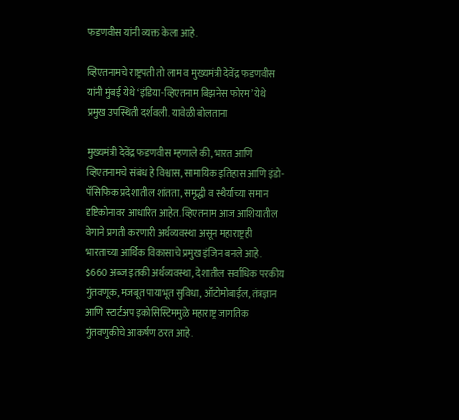फडणवीस यांनी व्यक्त केला आहे.

व्हिएतनामचे राष्ट्रपती तो लाम व मुख्यमंत्री देवेंद्र फडणवीस यांनी मुंबई येथे ‘इंडिया-व्हिएतनाम बिझनेस फोरम’ येथे प्रमुख उपस्थिती दर्शवली. यावेळी बोलताना

मुख्यमंत्री देवेंद्र फडणवीस म्हणाले की, भारत आणि व्हिएतनामचे संबंध हे विश्वास, सामायिक इतिहास आणि इंडो-पॅसिफिक प्रदेशातील शांतता, समृद्धी व स्थैर्याच्या समान दृष्टिकोनावर आधारित आहेत. व्हिएतनाम आज आशियातील वेगाने प्रगती करणारी अर्थव्यवस्था असून महाराष्ट्रही भारताच्या आर्थिक विकासाचे प्रमुख इंजिन बनले आहे. $660 अब्ज इतकी अर्थव्यवस्था, देशातील सर्वाधिक परकीय गुंतवणूक, मजबूत पायाभूत सुविधा, ऑटोमोबाईल, तंत्रज्ञान आणि स्टार्टअप इकोसिस्टिममुळे महाराष्ट्र जागतिक गुंतवणुकीचे आकर्षण ठरत आहे.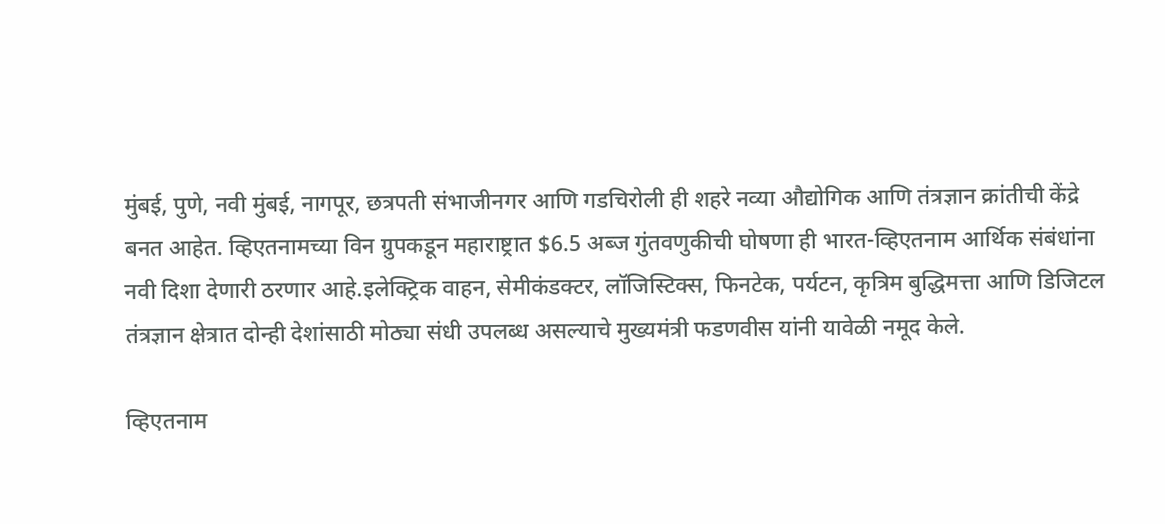मुंबई, पुणे, नवी मुंबई, नागपूर, छत्रपती संभाजीनगर आणि गडचिरोली ही शहरे नव्या औद्योगिक आणि तंत्रज्ञान क्रांतीची केंद्रे बनत आहेत. व्हिएतनामच्या विन ग्रुपकडून महाराष्ट्रात $6.5 अब्ज गुंतवणुकीची घोषणा ही भारत-व्हिएतनाम आर्थिक संबंधांना नवी दिशा देणारी ठरणार आहे.इलेक्ट्रिक वाहन, सेमीकंडक्टर, लॉजिस्टिक्स, फिनटेक, पर्यटन, कृत्रिम बुद्धिमत्ता आणि डिजिटल तंत्रज्ञान क्षेत्रात दोन्ही देशांसाठी मोठ्या संधी उपलब्ध असल्याचे मुख्यमंत्री फडणवीस यांनी यावेळी नमूद केले.

व्हिएतनाम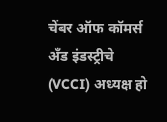चेंबर ऑफ कॉमर्स अँड इंडस्ट्रीचे (VCCI) अध्यक्ष हो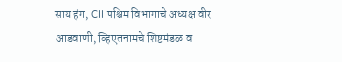साय हंग, CII पश्चिम विभागाचे अध्यक्ष वीर आडवाणी, व्हिएतनामचे शिष्टमंडळ व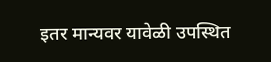इतर मान्यवर यावेळी उपस्थित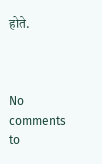होते.



No comments to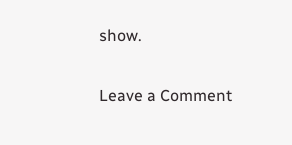show.

Leave a Comment